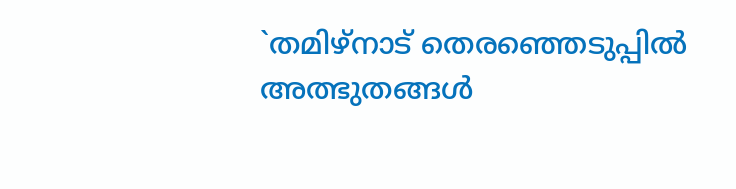`തമിഴ്നാട് തെരഞ്ഞെടുപ്പിൽ അത്ഭുതങ്ങൾ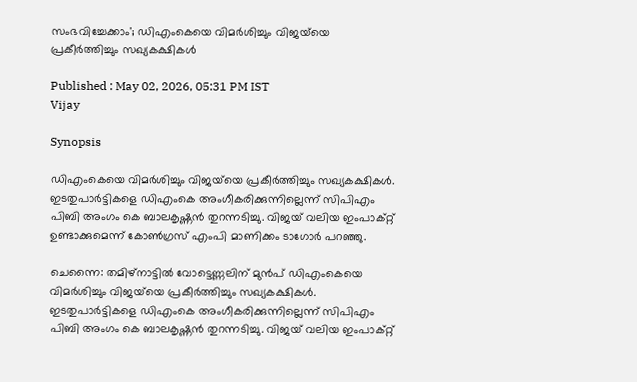സംഭവിച്ചേക്കാം'; ഡിഎംകെയെ വിമർശിച്ചും വിജയ്‍യെ പ്രകീർത്തിച്ചും സഖ്യകക്ഷികൾ

Published : May 02, 2026, 05:31 PM IST
Vijay

Synopsis

ഡിഎംകെയെ വിമർശിച്ചും വിജയ്‍യെ പ്രകീർത്തിച്ചും സഖ്യകക്ഷികൾ. ഇടതുപാർട്ടികളെ ഡിഎംകെ അംഗീകരിക്കുന്നില്ലെന്ന് സിപിഎം പിബി അംഗം കെ ബാലകൃഷ്ണൻ തുറന്നടിച്ചു. വിജയ് വലിയ ഇംപാക്റ്റ് ഉണ്ടാക്കുമെന്ന് കോൺഗ്രസ് എംപി മാണിക്കം ടാഗോർ പറഞ്ഞു.

ചെന്നൈ: തമിഴ്നാട്ടിൽ വോട്ടെണ്ണലിന് മുൻപ് ഡിഎംകെയെ വിമർശിച്ചും വിജയ്‍യെ പ്രകീർത്തിച്ചും സഖ്യകക്ഷികൾ. ഇടതുപാർട്ടികളെ ഡിഎംകെ അംഗീകരിക്കുന്നില്ലെന്ന് സിപിഎം പിബി അംഗം കെ ബാലകൃഷ്ണൻ തുറന്നടിച്ചു. വിജയ് വലിയ ഇംപാക്റ്റ്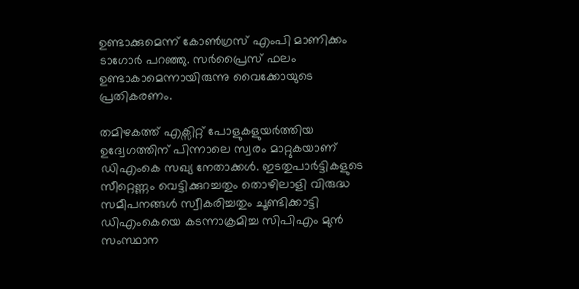ഉണ്ടാക്കുമെന്ന് കോൺഗ്രസ് എംപി മാണിക്കം ടാഗോർ പറഞ്ഞു. സർപ്രൈസ് ഫലം ഉണ്ടാകാമെന്നായിരുന്നു വൈക്കോയുടെ പ്രതികരണം.

തമിഴകത്ത് എക്സിറ്റ് പോളുകളുയർത്തിയ ഉദ്വേഗത്തിന് പിന്നാലെ സ്വരം മാറ്റുകയാണ് ഡിഎംകെ സഖ്യ നേതാക്കൾ. ഇടതുപാർട്ടികളുടെ സീറ്റെണ്ണം വെട്ടിക്കുറച്ചതും തൊഴിലാളി വിരുദ്ധ സമീപനങ്ങൾ സ്വീകരിച്ചതും ചൂണ്ടിക്കാട്ടി ഡിഎംകെയെ കടന്നാക്രമിച്ച സിപിഎം മുൻ സംസ്ഥാന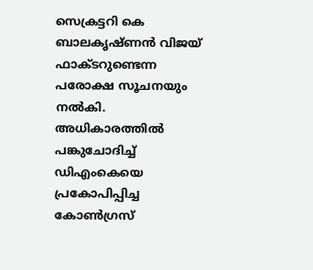സെക്രട്ടറി കെ ബാലകൃഷ്ണൻ വിജയ് ഫാക്ടറുണ്ടെന്ന പരോക്ഷ സൂചനയും നൽകി. അധികാരത്തിൽ പങ്കുചോദിച്ച് ഡിഎംകെയെ പ്രകോപിപ്പിച്ച കോൺഗ്രസ്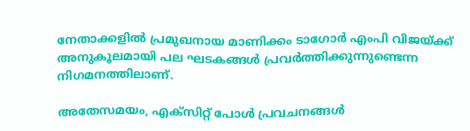നേതാക്കളിൽ പ്രമുഖനായ മാണിക്കം ടാഗോർ എംപി വിജയ്ക്ക് അനുകൂലമായി പല ഘടകങ്ങൾ പ്രവർത്തിക്കുന്നുണ്ടെന്ന നിഗമനത്തിലാണ്.

അതേസമയം, എക്സിറ്റ് പോൾ പ്രവചനങ്ങൾ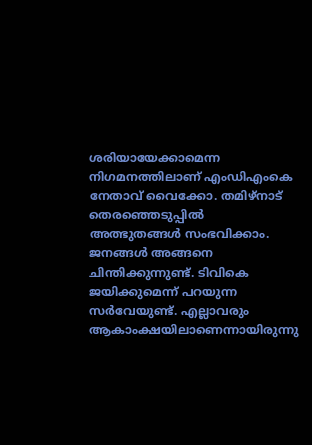ശരിയായേക്കാമെന്ന നിഗമനത്തിലാണ് എംഡിഎംകെ നേതാവ് വൈക്കോ. തമിഴ്നാട് തെരഞ്ഞെടുപ്പിൽ അത്ഭുതങ്ങൾ സംഭവിക്കാം. ജനങ്ങൾ അങ്ങനെ ചിന്തിക്കുന്നുണ്ട്. ടിവികെ ജയിക്കുമെന്ന് പറയുന്ന സർവേയുണ്ട്. എല്ലാവരും ആകാംക്ഷയിലാണെന്നായിരുന്നു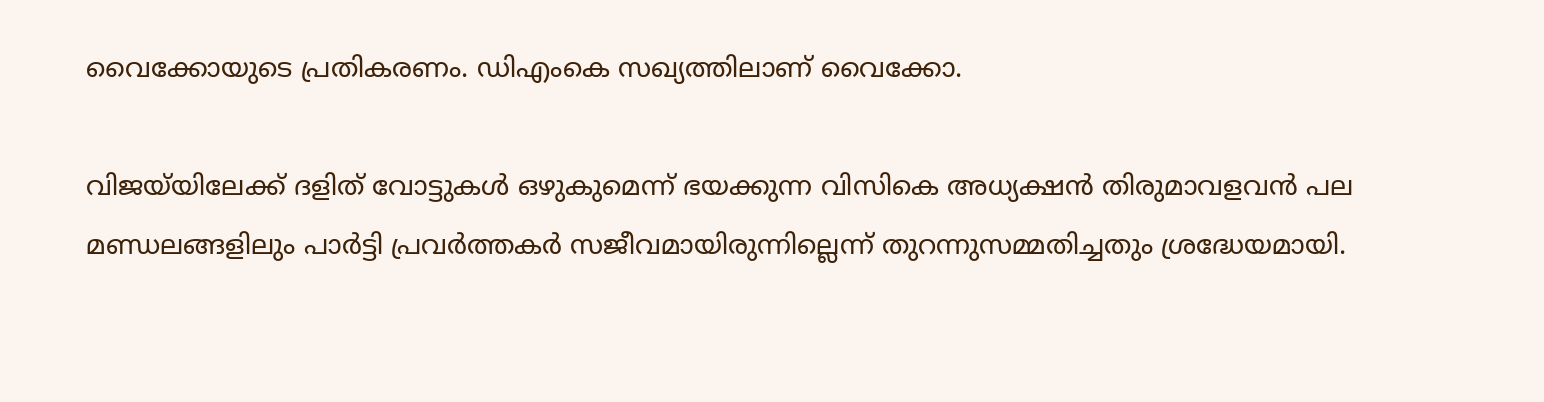വൈക്കോയുടെ പ്രതികരണം. ഡിഎംകെ സഖ്യത്തിലാണ് വൈക്കോ.

വിജയ്‍യിലേക്ക് ദളിത് വോട്ടുകൾ ഒഴുകുമെന്ന് ഭയക്കുന്ന വിസികെ അധ്യക്ഷൻ തിരുമാവളവൻ പല മണ്ഡലങ്ങളിലും പാർട്ടി പ്രവർത്തകർ സജീവമായിരുന്നില്ലെന്ന് തുറന്നുസമ്മതിച്ചതും ശ്രദ്ധേയമായി.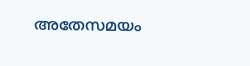അതേസമയം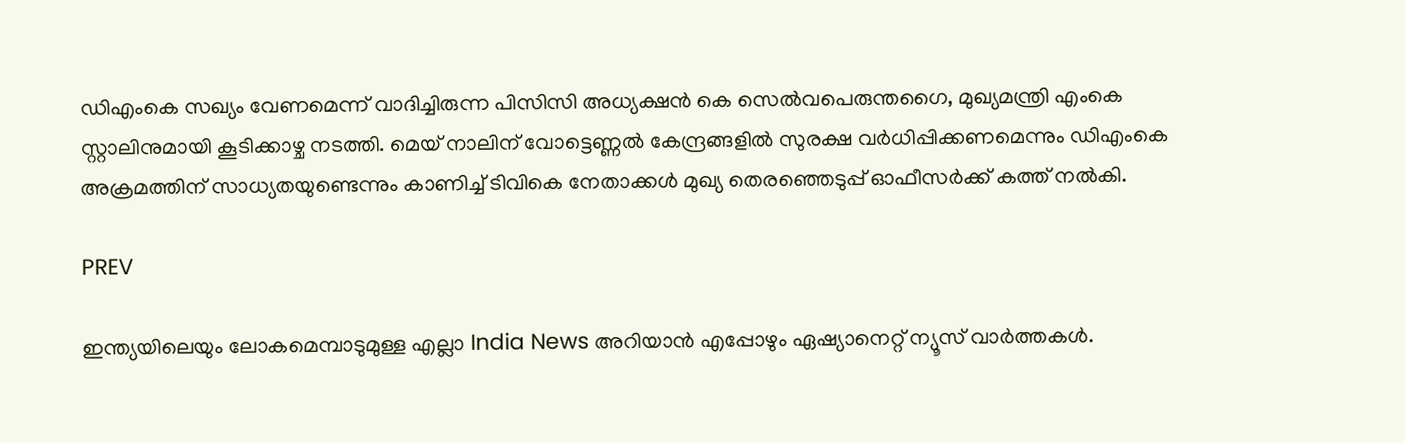ഡിഎംകെ സഖ്യം വേണമെന്ന് വാദിച്ചിരുന്ന പിസിസി അധ്യക്ഷൻ കെ സെൽവപെരുന്തഗൈ, മുഖ്യമന്ത്രി എംകെ സ്റ്റാലിനുമായി കൂടിക്കാഴ്ച നടത്തി. മെയ് നാലിന് വോട്ടെണ്ണൽ കേന്ദ്രങ്ങളിൽ സുരക്ഷ വർധിപ്പിക്കണമെന്നും ഡിഎംകെ അക്രമത്തിന് സാധ്യതയുണ്ടെന്നും കാണിച്ച് ടിവികെ നേതാക്കൾ മുഖ്യ തെരഞ്ഞെടുപ്പ് ഓഫീസർക്ക് കത്ത് നൽകി.

PREV

ഇന്ത്യയിലെയും ലോകമെമ്പാടുമുള്ള എല്ലാ India News അറിയാൻ എപ്പോഴും ഏഷ്യാനെറ്റ് ന്യൂസ് വാർത്തകൾ.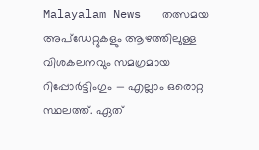Malayalam News   തത്സമയ അപ്‌ഡേറ്റുകളും ആഴത്തിലുള്ള വിശകലനവും സമഗ്രമായ റിപ്പോർട്ടിംഗും — എല്ലാം ഒരൊറ്റ സ്ഥലത്ത്. ഏത്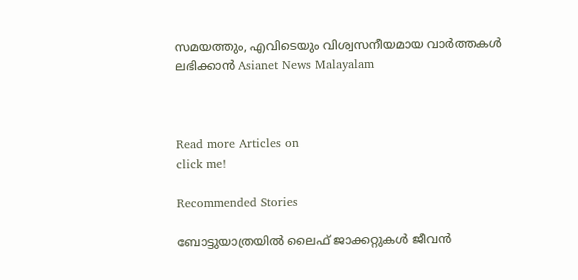സമയത്തും, എവിടെയും വിശ്വസനീയമായ വാർത്തകൾ ലഭിക്കാൻ Asianet News Malayalam



Read more Articles on
click me!

Recommended Stories

ബോട്ടുയാത്രയിൽ ലൈഫ് ജാക്കറ്റുകൾ ജീവൻ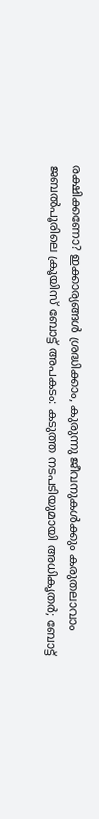രക്ഷിക്കണോ? ഇക്കാര്യങ്ങൾ ശ്രദ്ധിക്കാം, കുരുന്നു ജീവനുകൾക്കും കരുതലാവാം
ജബൽപൂരിലെ ക്രൂയിസ് ബോട്ട് അപകടം: കടുത്ത നടപടിയുമായി അധികൃതർ; ബോട്ട്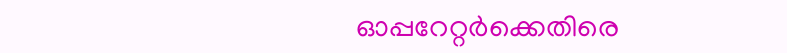ഓപ്പറേറ്റർക്കെതിരെ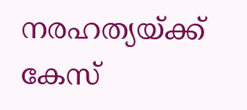നരഹത്യയ്ക്ക് കേസ്